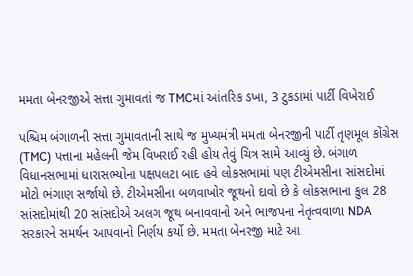મમતા બેનરજીએ સત્તા ગુમાવતાં જ TMCમાં આંતરિક ડખા, 3 ટુકડામાં પાર્ટી વિખેરાઈ

પશ્ચિમ બંગાળની સત્તા ગુમાવતાની સાથે જ મુખ્યમંત્રી મમતા બેનરજીની પાર્ટી તૃણમૂલ કોંગ્રેસ (TMC) પત્તાના મહેલની જેમ વિખરાઈ રહી હોય તેવું ચિત્ર સામે આવ્યું છે. બંગાળ વિધાનસભામાં ધારાસભ્યોના પક્ષપલટા બાદ હવે લોકસભામાં પણ ટીએમસીના સાંસદોમાં મોટો ભંગાણ સર્જાયો છે. ટીએમસીના બળવાખોર જૂથનો દાવો છે કે લોકસભાના કુલ 28 સાંસદોમાંથી 20 સાંસદોએ અલગ જૂથ બનાવવાનો અને ભાજપના નેતૃત્વવાળા NDA સરકારને સમર્થન આપવાનો નિર્ણય કર્યો છે. મમતા બેનરજી માટે આ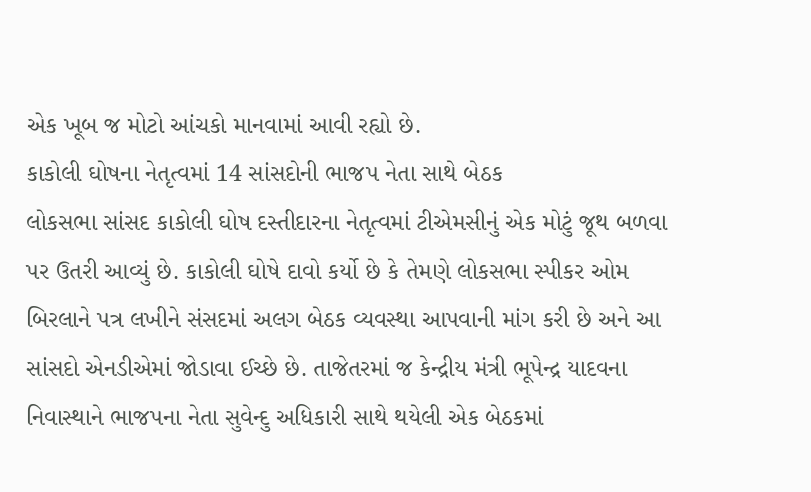એક ખૂબ જ મોટો આંચકો માનવામાં આવી રહ્યો છે.
કાકોલી ઘોષના નેતૃત્વમાં 14 સાંસદોની ભાજપ નેતા સાથે બેઠક
લોકસભા સાંસદ કાકોલી ઘોષ દસ્તીદારના નેતૃત્વમાં ટીએમસીનું એક મોટું જૂથ બળવા પર ઉતરી આવ્યું છે. કાકોલી ઘોષે દાવો કર્યો છે કે તેમણે લોકસભા સ્પીકર ઓમ બિરલાને પત્ર લખીને સંસદમાં અલગ બેઠક વ્યવસ્થા આપવાની માંગ કરી છે અને આ સાંસદો એનડીએમાં જોડાવા ઈચ્છે છે. તાજેતરમાં જ કેન્દ્રીય મંત્રી ભૂપેન્દ્ર યાદવના નિવાસ્થાને ભાજપના નેતા સુવેન્દુ અધિકારી સાથે થયેલી એક બેઠકમાં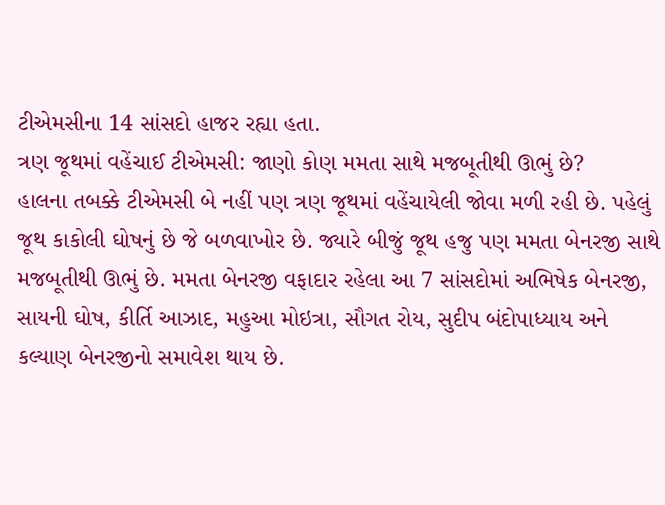ટીએમસીના 14 સાંસદો હાજર રહ્યા હતા.
ત્રણ જૂથમાં વહેંચાઈ ટીએમસી: જાણો કોણ મમતા સાથે મજબૂતીથી ઊભું છે?
હાલના તબક્કે ટીએમસી બે નહીં પણ ત્રણ જૂથમાં વહેંચાયેલી જોવા મળી રહી છે. પહેલું જૂથ કાકોલી ઘોષનું છે જે બળવાખોર છે. જ્યારે બીજું જૂથ હજુ પણ મમતા બેનરજી સાથે મજબૂતીથી ઊભું છે. મમતા બેનરજી વફાદાર રહેલા આ 7 સાંસદોમાં અભિષેક બેનરજી, સાયની ઘોષ, કીર્તિ આઝાદ, મહુઆ મોઇત્રા, સૌગત રોય, સુદીપ બંદોપાધ્યાય અને કલ્યાણ બેનરજીનો સમાવેશ થાય છે.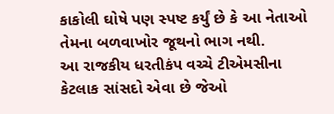કાકોલી ઘોષે પણ સ્પષ્ટ કર્યું છે કે આ નેતાઓ તેમના બળવાખોર જૂથનો ભાગ નથી.
આ રાજકીય ધરતીકંપ વચ્ચે ટીએમસીના કેટલાક સાંસદો એવા છે જેઓ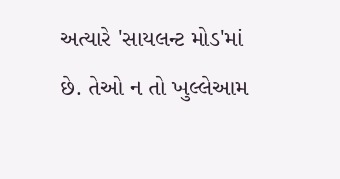અત્યારે 'સાયલન્ટ મોડ'માં છે. તેઓ ન તો ખુલ્લેઆમ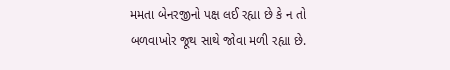મમતા બેનરજીનો પક્ષ લઈ રહ્યા છે કે ન તો બળવાખોર જૂથ સાથે જોવા મળી રહ્યા છે.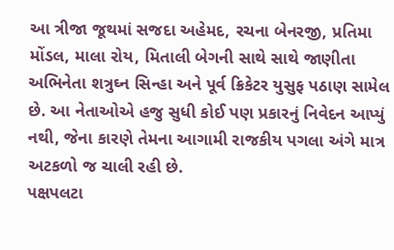આ ત્રીજા જૂથમાં સજદા અહેમદ, રચના બેનરજી, પ્રતિમા મોંડલ, માલા રોય, મિતાલી બેગની સાથે સાથે જાણીતા અભિનેતા શત્રુઘ્ન સિન્હા અને પૂર્વ ક્રિકેટર યુસુફ પઠાણ સામેલ છે. આ નેતાઓએ હજુ સુધી કોઈ પણ પ્રકારનું નિવેદન આપ્યું નથી, જેના કારણે તેમના આગામી રાજકીય પગલા અંગે માત્ર અટકળો જ ચાલી રહી છે.
પક્ષપલટા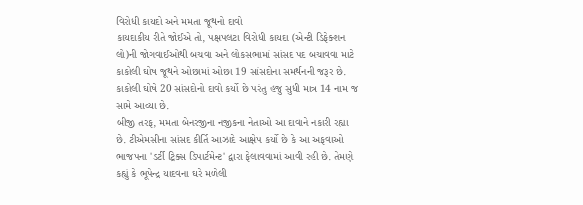વિરોધી કાયદો અને મમતા જૂથનો દાવો
કાયદાકીય રીતે જોઈએ તો, પક્ષપલટા વિરોધી કાયદા (એન્ટી ડિફેક્શન લો)ની જોગવાઈઓથી બચવા અને લોકસભામાં સાંસદ પદ બચાવવા માટે કાકોલી ઘોષ જૂથને ઓછામાં ઓછા 19 સાંસદોના સમર્થનની જરૂર છે. કાકોલી ઘોષે 20 સાંસદોનો દાવો કર્યો છે પરંતુ હજુ સુધી માત્ર 14 નામ જ સામે આવ્યા છે.
બીજી તરફ, મમતા બેનરજીના નજીકના નેતાઓ આ દાવાને નકારી રહ્યા છે. ટીએમસીના સાંસદ કીર્તિ આઝાદે આક્ષેપ કર્યો છે કે આ અફવાઓ ભાજપના 'ડર્ટી ટ્રિક્સ ડિપાર્ટમેન્ટ' દ્વારા ફેલાવવામાં આવી રહી છે. તેમણે કહ્યું કે ભૂપેન્દ્ર યાદવના ઘરે મળેલી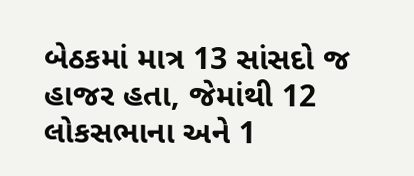બેઠકમાં માત્ર 13 સાંસદો જ હાજર હતા, જેમાંથી 12 લોકસભાના અને 1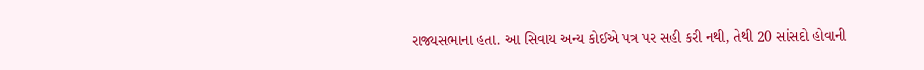રાજ્યસભાના હતા. આ સિવાય અન્ય કોઈએ પત્ર પર સહી કરી નથી, તેથી 20 સાંસદો હોવાની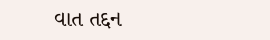વાત તદ્દન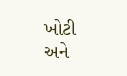ખોટી અને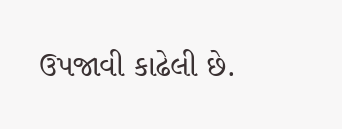ઉપજાવી કાઢેલી છે.